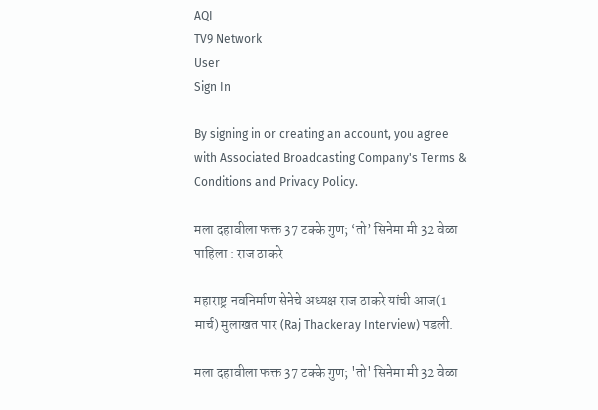AQI
TV9 Network
User
Sign In

By signing in or creating an account, you agree with Associated Broadcasting Company's Terms & Conditions and Privacy Policy.

मला दहावीला फक्त 37 टक्के गुण; ‘तो’ सिनेमा मी 32 वेळा पाहिला : राज ठाकरे

महाराष्ट्र नवनिर्माण सेनेचे अध्यक्ष राज ठाकरे यांची आज(1 मार्च) मुलाखत पार (Raj Thackeray Interview) पडली.

मला दहावीला फक्त 37 टक्के गुण; 'तो' सिनेमा मी 32 वेळा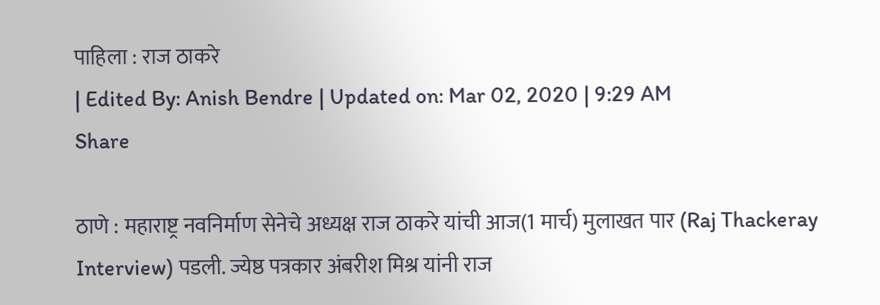पाहिला : राज ठाकरे
| Edited By: Anish Bendre | Updated on: Mar 02, 2020 | 9:29 AM
Share

ठाणे : महाराष्ट्र नवनिर्माण सेनेचे अध्यक्ष राज ठाकरे यांची आज(1 मार्च) मुलाखत पार (Raj Thackeray Interview) पडली. ज्येष्ठ पत्रकार अंबरीश मिश्र यांनी राज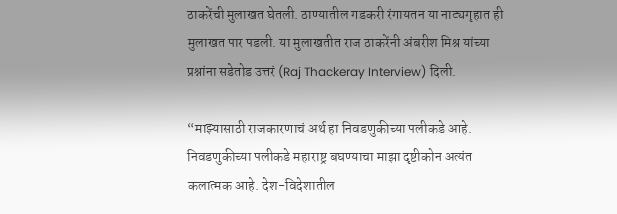ठाकरेंची मुलाखत घेतली. ठाण्यातील गडकरी रंगायतन या नाट्यगृहात ही मुलाखत पार पडली. या मुलाखतीत राज ठाकरेंनी अंबरीश मिश्र यांच्या प्रश्नांना सडेतोड उत्तरं (Raj Thackeray Interview) दिली.

“माझ्यासाठी राजकारणाचं अर्थ हा निवडणुकीच्या पलीकडे आहे. निवडणुकीच्या पलीकडे महाराष्ट्र बघण्याचा माझा दृष्टीकोन अत्यंत कलात्मक आहे. देश-विदेशातील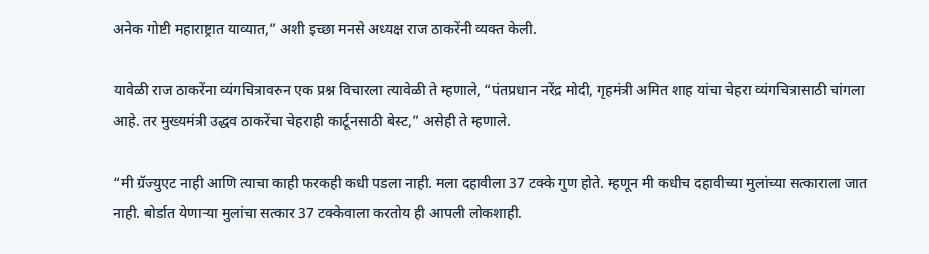अनेक गोष्टी महाराष्ट्रात याव्यात,” अशी इच्छा मनसे अध्यक्ष राज ठाकरेंनी व्यक्त केली.

यावेळी राज ठाकरेंना व्यंगचित्रावरुन एक प्रश्न विचारला त्यावेळी ते म्हणाले, “पंतप्रधान नरेंद्र मोदी, गृहमंत्री अमित शाह यांचा चेहरा व्यंगचित्रासाठी चांगला आहे. तर मुख्यमंत्री उद्धव ठाकरेंचा चेहराही कार्टूनसाठी बेस्ट,” असेही ते म्हणाले.

“मी ग्रॅज्युएट नाही आणि त्याचा काही फरकही कधी पडला नाही. मला दहावीला 37 टक्के गुण होते. म्हणून मी कधीच दहावीच्या मुलांच्या सत्काराला जात नाही. बोर्डात येणाऱ्या मुलांचा सत्कार 37 टक्केवाला करतोय ही आपली लोकशाही.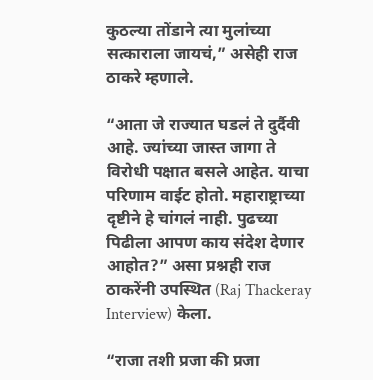कुठल्या तोंडाने त्या मुलांच्या सत्काराला जायचं,” असेही राज ठाकरे म्हणाले.

“आता जे राज्यात घडलं ते दुर्दैवी आहे. ज्यांच्या जास्त जागा ते विरोधी पक्षात बसले आहेत. याचा परिणाम वाईट होतो. महाराष्ट्राच्या दृष्टीने हे चांगलं नाही. पुढच्या पिढीला आपण काय संदेश देणार आहोत?” असा प्रश्नही राज ठाकरेंनी उपस्थित (Raj Thackeray Interview) केला.

“राजा तशी प्रजा की प्रजा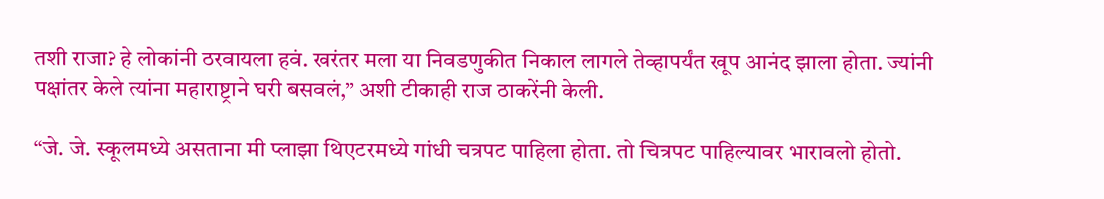तशी राजा? हे लोकांनी ठरवायला हवं. खरंतर मला या निवडणुकीत निकाल लागले तेव्हापर्यंत खूप आनंद झाला होता. ज्यांनी पक्षांतर केले त्यांना महाराष्ट्राने घरी बसवलं,” अशी टीकाही राज ठाकरेंनी केली.

“जे. जे. स्कूलमध्ये असताना मी प्लाझा थिएटरमध्ये गांधी चत्रपट पाहिला होता. तो चित्रपट पाहिल्यावर भारावलो होतो.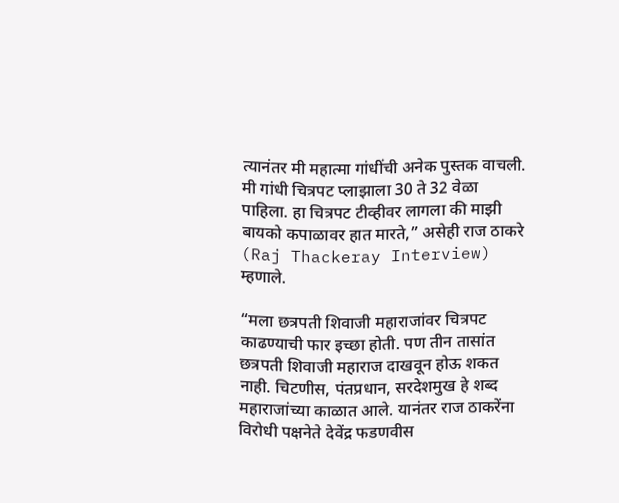त्यानंतर मी महात्मा गांधींची अनेक पुस्तक वाचली. मी गांधी चित्रपट प्लाझाला 30 ते 32 वेळा पाहिला. हा चित्रपट टीव्हीवर लागला की माझी बायको कपाळावर हात मारते,” असेही राज ठाकरे (Raj Thackeray Interview) म्हणाले.

“मला छत्रपती शिवाजी महाराजांवर चित्रपट काढण्याची फार इच्छा होती. पण तीन तासांत छत्रपती शिवाजी महाराज दाखवून होऊ शकत नाही. चिटणीस, पंतप्रधान, सरदेशमुख हे शब्द महाराजांच्या काळात आले. यानंतर राज ठाकरेंना विरोधी पक्षनेते देवेंद्र फडणवीस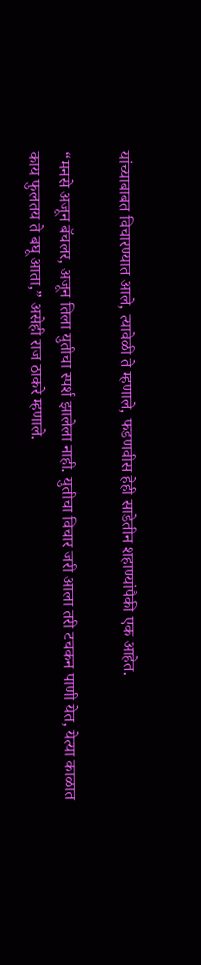यांच्याबाबत विचारण्यात आले, त्यावेळी ते म्हणाले, फडणवीस हेही साडेतीन शहाण्यांपैकी एक आहेत.

“मनसे अजून बॅचलर, अजून तिला युतीचा स्पर्श झालेला नाही. युतीचा विचार जरी आला तरी टचकन पाणी येत, येत्या काळात काय फुलतय ते बघू आता,” असेही राज ठाकरे म्हणाले.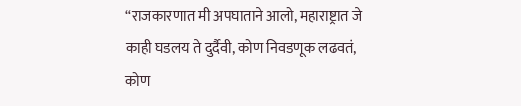“राजकारणात मी अपघाताने आलो, महाराष्ट्रात जे काही घडलय ते दुर्दैवी, कोण निवडणूक लढवतं, कोण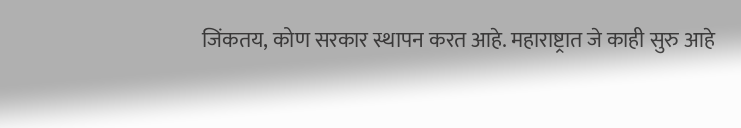जिंकतय, कोण सरकार स्थापन करत आहे. महाराष्ट्रात जे काही सुरु आहे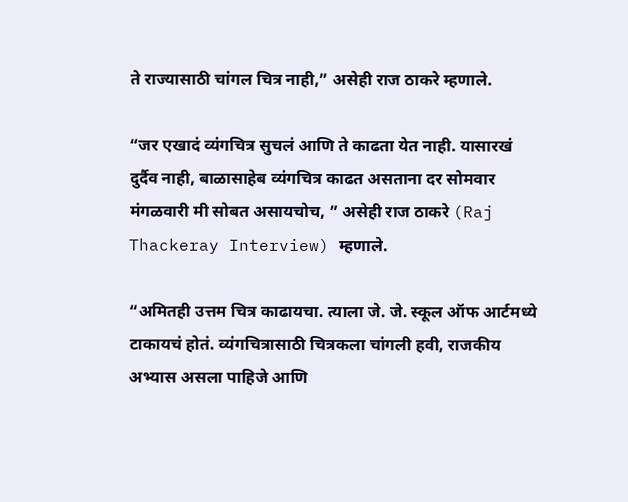ते राज्यासाठी चांगल चित्र नाही,” असेही राज ठाकरे म्हणाले.

“जर एखादं व्यंगचित्र सुचलं आणि ते काढता येत नाही. यासारखं दुर्दैव नाही, बाळासाहेब व्यंगचित्र काढत असताना दर सोमवार मंगळवारी मी सोबत असायचोच, ” असेही राज ठाकरे (Raj Thackeray Interview) म्हणाले.

“अमितही उत्तम चित्र काढायचा. त्याला जे. जे. स्कूल ऑफ आर्टमध्ये टाकायचं होतं. व्यंगचित्रासाठी चित्रकला चांगली हवी, राजकीय अभ्यास असला पाहिजे आणि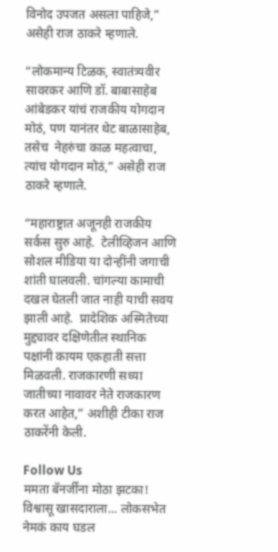विनोद उपजत असला पाहिजे,” असेही राज ठाकरे म्हणाले.

“लोकमान्य टिळक, स्वातंत्र्यवीर सावरकर आणि डॉ. बाबासाहेब आंबेडकर यांचं राजकीय योगदान मोठं, पण यानंतर थेट बाळासाहेब, तसेच  नेहरुंचा काळ महत्वाचा, त्यांच योगदान मोठं,” असेही राज ठाकरे म्हणाले.

“महाराष्ट्रात अजूनही राजकीय सर्कस सुरु आहे.  टेलीव्हिजन आणि सोशल मीडिया या दोन्हींनी जगाची शांती घालवली. चांगल्या कामाची दखल घेतली जात नाही याची सवय झाली आहे.  प्रादेशिक अस्मितेच्या मुद्द्यावर दक्षिणेतील स्थानिक पक्षांनी कायम एकहाती सत्ता मिळवली. राजकारणी सध्या जातीच्या नावावर नेते राजकारण करत आहेत,” अशीही टीका राज ठाकरेंनी केली.

Follow Us
ममता बॅनर्जींना मोठा झटका! विश्वासू खासदाराला... लोकसभेत नेमकं काय घडल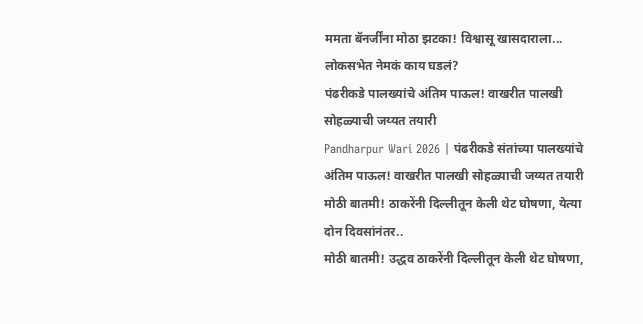ममता बॅनर्जींना मोठा झटका! विश्वासू खासदाराला... लोकसभेत नेमकं काय घडलं?
पंढरीकडे पालख्यांचे अंतिम पाऊल! वाखरीत पालखी सोहळ्याची जय्यत तयारी
Pandharpur Wari 2026 | पंढरीकडे संतांच्या पालख्यांचे अंतिम पाऊल! वाखरीत पालखी सोहळ्याची जय्यत तयारी
मोठी बातमी! ठाकरेंनी दिल्लीतून केली थेट घोषणा, येत्या दोन दिवसांनंतर..
मोठी बातमी! उद्धव ठाकरेंनी दिल्लीतून केली थेट घोषणा,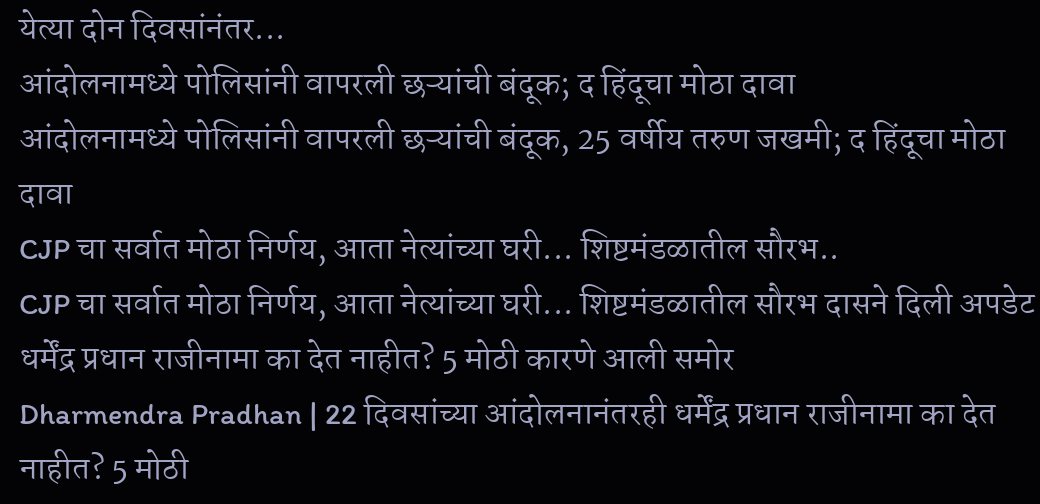येत्या दोन दिवसांनंतर...
आंदोलनामध्ये पोलिसांनी वापरली छऱ्यांची बंदूक; द हिंदूचा मोठा दावा
आंदोलनामध्ये पोलिसांनी वापरली छऱ्यांची बंदूक, 25 वर्षीय तरुण जखमी; द हिंदूचा मोठा दावा
CJP चा सर्वात मोठा निर्णय, आता नेत्यांच्या घरी... शिष्टमंडळातील सौरभ..
CJP चा सर्वात मोठा निर्णय, आता नेत्यांच्या घरी... शिष्टमंडळातील सौरभ दासने दिली अपडेट
धर्मेंद्र प्रधान राजीनामा का देत नाहीत? 5 मोठी कारणे आली समोर
Dharmendra Pradhan | 22 दिवसांच्या आंदोलनानंतरही धर्मेंद्र प्रधान राजीनामा का देत नाहीत? 5 मोठी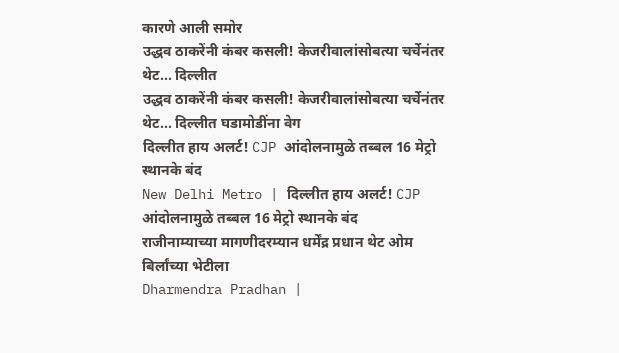कारणे आली समोर
उद्धव ठाकरेंनी कंबर कसली! केजरीवालांसोबत्या चर्चेनंतर थेट... दिल्लीत
उद्धव ठाकरेंनी कंबर कसली! केजरीवालांसोबत्या चर्चेनंतर थेट... दिल्लीत घडामोडींना वेग
दिल्लीत हाय अलर्ट! CJP आंदोलनामुळे तब्बल 16 मेट्रो स्थानके बंद
New Delhi Metro | दिल्लीत हाय अलर्ट! CJP आंदोलनामुळे तब्बल 16 मेट्रो स्थानके बंद
राजीनाम्याच्या मागणीदरम्यान धर्मेंद्र प्रधान थेट ओम बिर्लांच्या भेटीला
Dharmendra Pradhan |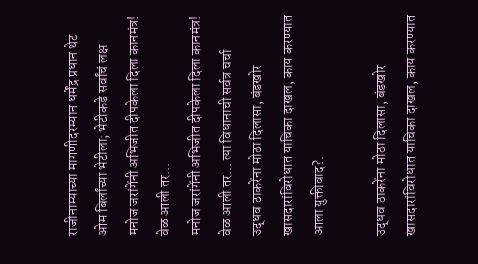राजीनाम्याच्या मागणीदरम्यान धर्मेंद्र प्रधान थेट ओम बिर्लांच्या भेटीला; भेटीकडे सर्वांचं लक्ष
मनोज जरांगेंनी अभिजीत दीपकेला दिला कानमंत्र! वेळ आली तर...
मनोज जरांगेंनी अभिजीत दीपकेला दिला कानमंत्र! वेळ आली तर... त्या विधानाची सर्वत्र चर्चा
उद्धव ठाकरेंना मोठा दिलासा, बंडखोर खासदारांविरोधात याचिका दाखल, काय करण्यात आला युक्तीवाद?.

उद्धव ठाकरेंना मोठा दिलासा, बंडखोर खासदारांविरोधात याचिका दाखल, काय करण्यात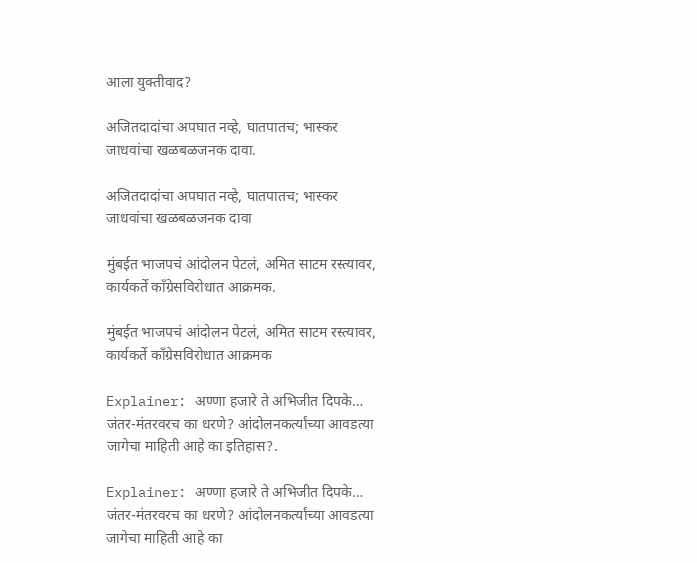आला युक्तीवाद?

अजितदादांचा अपघात नव्हे, घातपातच; भास्कर जाधवांचा खळबळजनक दावा.

अजितदादांचा अपघात नव्हे, घातपातच; भास्कर जाधवांचा खळबळजनक दावा

मुंबईत भाजपचं आंदोलन पेटलं, अमित साटम रस्त्यावर, कार्यकर्ते काँग्रेसविरोधात आक्रमक.

मुंबईत भाजपचं आंदोलन पेटलं, अमित साटम रस्त्यावर, कार्यकर्ते काँग्रेसविरोधात आक्रमक

Explainer: अण्णा हजारे ते अभिजीत दिपके… जंतर-मंतरवरच का धरणे? आंदोलनकर्त्यांच्या आवडत्या जागेचा माहिती आहे का इतिहास?.

Explainer: अण्णा हजारे ते अभिजीत दिपके… जंतर-मंतरवरच का धरणे? आंदोलनकर्त्यांच्या आवडत्या जागेचा माहिती आहे का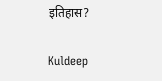इतिहास?

Kuldeep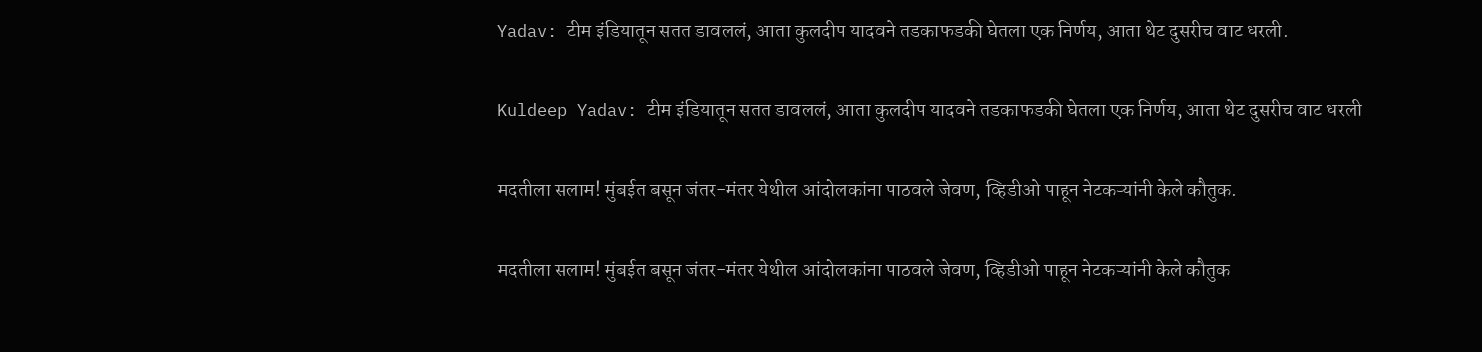Yadav: टीम इंडियातून सतत डावललं, आता कुलदीप यादवने तडकाफडकी घेतला एक निर्णय, आता थेट दुसरीच वाट धरली.

Kuldeep Yadav: टीम इंडियातून सतत डावललं, आता कुलदीप यादवने तडकाफडकी घेतला एक निर्णय, आता थेट दुसरीच वाट धरली

मदतीला सलाम! मुंबईत बसून जंतर-मंतर येथील आंदोलकांना पाठवले जेवण, व्हिडीओ पाहून नेटकऱ्यांनी केले कौतुक.

मदतीला सलाम! मुंबईत बसून जंतर-मंतर येथील आंदोलकांना पाठवले जेवण, व्हिडीओ पाहून नेटकऱ्यांनी केले कौतुक